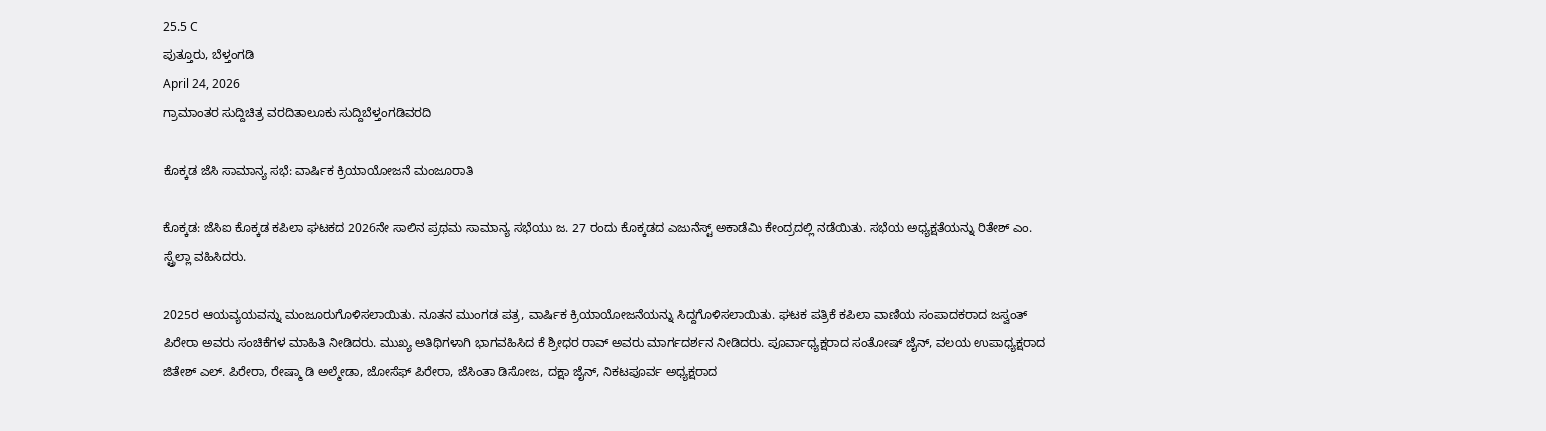25.5 C
ಪುತ್ತೂರು, ಬೆಳ್ತಂಗಡಿ
April 24, 2026
ಗ್ರಾಮಾಂತರ ಸುದ್ದಿಚಿತ್ರ ವರದಿತಾಲೂಕು ಸುದ್ದಿಬೆಳ್ತಂಗಡಿವರದಿ

ಕೊಕ್ಕಡ ಜೆಸಿ ಸಾಮಾನ್ಯ ಸಭೆ: ವಾರ್ಷಿಕ ಕ್ರಿಯಾಯೋಜನೆ ಮಂಜೂರಾತಿ

ಕೊಕ್ಕಡ: ಜೆಸಿಐ ಕೊಕ್ಕಡ ಕಪಿಲಾ ಘಟಕದ 2026ನೇ ಸಾಲಿನ ಪ್ರಥಮ ಸಾಮಾನ್ಯ ಸಭೆಯು ಜ. 27 ರಂದು ಕೊಕ್ಕಡದ ಎಜುನೆಸ್ಟ್ ಅಕಾಡೆಮಿ ಕೇಂದ್ರದಲ್ಲಿ ನಡೆಯಿತು. ಸಭೆಯ ಅಧ್ಯಕ್ಷತೆಯನ್ನು ರಿತೇಶ್ ಎಂ. ಸ್ಟ್ರೆಲ್ಲಾ ವಹಿಸಿದರು.

2025ರ ಆಯವ್ಯಯವನ್ನು ಮಂಜೂರುಗೊಳಿಸಲಾಯಿತು. ನೂತನ ಮುಂಗಡ ಪತ್ರ, ವಾರ್ಷಿಕ ಕ್ರಿಯಾಯೋಜನೆಯನ್ನು ಸಿದ್ದಗೊಳಿಸಲಾಯಿತು. ಘಟಕ ಪತ್ರಿಕೆ ಕಪಿಲಾ ವಾಣಿಯ ಸಂಪಾದಕರಾದ ಜಸ್ವಂತ್ ಪಿರೇರಾ ಅವರು ಸಂಚಿಕೆಗಳ ಮಾಹಿತಿ ನೀಡಿದರು. ಮುಖ್ಯ ಅತಿಥಿಗಳಾಗಿ ಭಾಗವಹಿಸಿದ ಕೆ ಶ್ರೀಧರ ರಾವ್ ಅವರು ಮಾರ್ಗದರ್ಶನ ನೀಡಿದರು. ಪೂರ್ವಾಧ್ಯಕ್ಷರಾದ ಸಂತೋಷ್ ಜೈನ್, ವಲಯ ಉಪಾಧ್ಯಕ್ಷರಾದ ಜಿತೇಶ್ ಎಲ್. ಪಿರೇರಾ, ರೇಷ್ಮಾ ಡಿ ಅಲ್ಮೇಡಾ, ಜೋಸೆಫ್ ಪಿರೇರಾ, ಜೆಸಿಂತಾ ಡಿಸೋಜ, ದಕ್ಷಾ ಜೈನ್, ನಿಕಟಪೂರ್ವ ಅಧ್ಯಕ್ಷರಾದ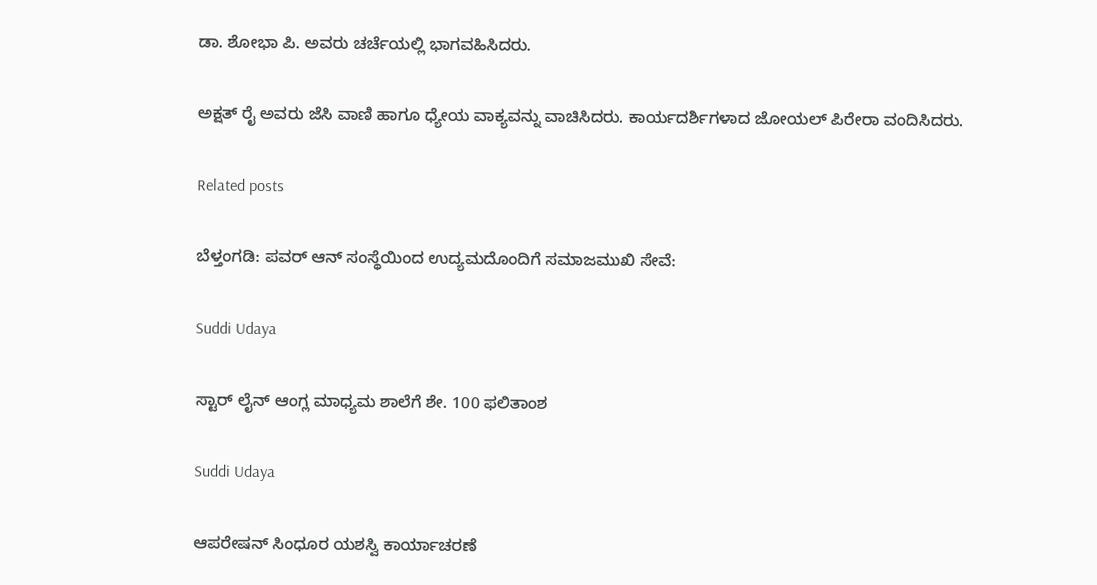ಡಾ. ಶೋಭಾ ಪಿ. ಅವರು ಚರ್ಚೆಯಲ್ಲಿ ಭಾಗವಹಿಸಿದರು.

ಅಕ್ಷತ್ ರೈ ಅವರು ಜೆಸಿ ವಾಣಿ ಹಾಗೂ ಧ್ಯೇಯ ವಾಕ್ಯವನ್ನು ವಾಚಿಸಿದರು. ಕಾರ್ಯದರ್ಶಿಗಳಾದ ಜೋಯಲ್ ಪಿರೇರಾ ವಂದಿಸಿದರು.

Related posts

ಬೆಳ್ತಂಗಡಿ: ಪವರ್ ಆನ್ ಸಂಸ್ಥೆಯಿಂದ ಉದ್ಯಮದೊಂದಿಗೆ ಸಮಾಜಮುಖಿ ಸೇವೆ:

Suddi Udaya

ಸ್ಟಾರ್ ಲೈನ್ ಆಂಗ್ಲ ಮಾಧ್ಯಮ ಶಾಲೆಗೆ ಶೇ. 100 ಫಲಿತಾಂಶ

Suddi Udaya

ಆಪರೇಷನ್ ಸಿಂಧೂರ ಯಶಸ್ವಿ ಕಾರ್ಯಾಚರಣೆ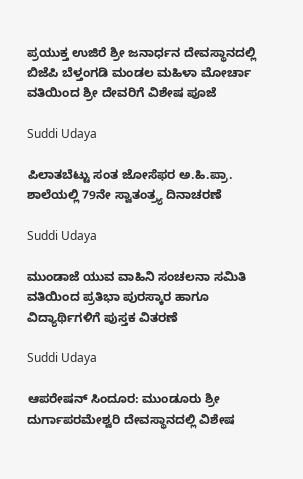ಪ್ರಯುಕ್ತ ಉಜಿರೆ ಶ್ರೀ ಜನಾರ್ಧನ ದೇವಸ್ಥಾನದಲ್ಲಿ ಬಿಜೆಪಿ ಬೆಳ್ತಂಗಡಿ ಮಂಡಲ ಮಹಿಳಾ ಮೋರ್ಚಾ ವತಿಯಿಂದ ಶ್ರೀ ದೇವರಿಗೆ ವಿಶೇಷ ಪೂಜೆ

Suddi Udaya

ಪಿಲಾತಬೆಟ್ಟು ಸಂತ ಜೋಸೆಫರ ಅ.ಹಿ.ಪ್ರಾ. ಶಾಲೆಯಲ್ಲಿ 79ನೇ ಸ್ವಾತಂತ್ರ್ಯ ದಿನಾಚರಣೆ

Suddi Udaya

ಮುಂಡಾಜೆ ಯುವ ವಾಹಿನಿ ಸಂಚಲನಾ ಸಮಿತಿ ವತಿಯಿಂದ ಪ್ರತಿಭಾ ಪುರಸ್ಕಾರ ಹಾಗೂ ವಿದ್ಯಾರ್ಥಿಗಳಿಗೆ ಪುಸ್ತಕ ವಿತರಣೆ

Suddi Udaya

ಆಪರೇಷನ್ ಸಿಂದೂರ: ಮುಂಡೂರು ಶ್ರೀ ದುರ್ಗಾಪರಮೇಶ್ವರಿ ದೇವಸ್ಥಾನದಲ್ಲಿ ವಿಶೇಷ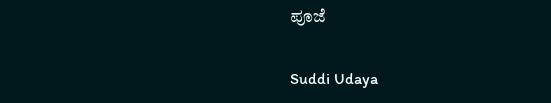ಪೂಜೆ

Suddi Udaya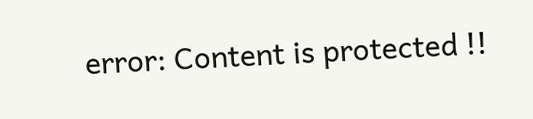error: Content is protected !!